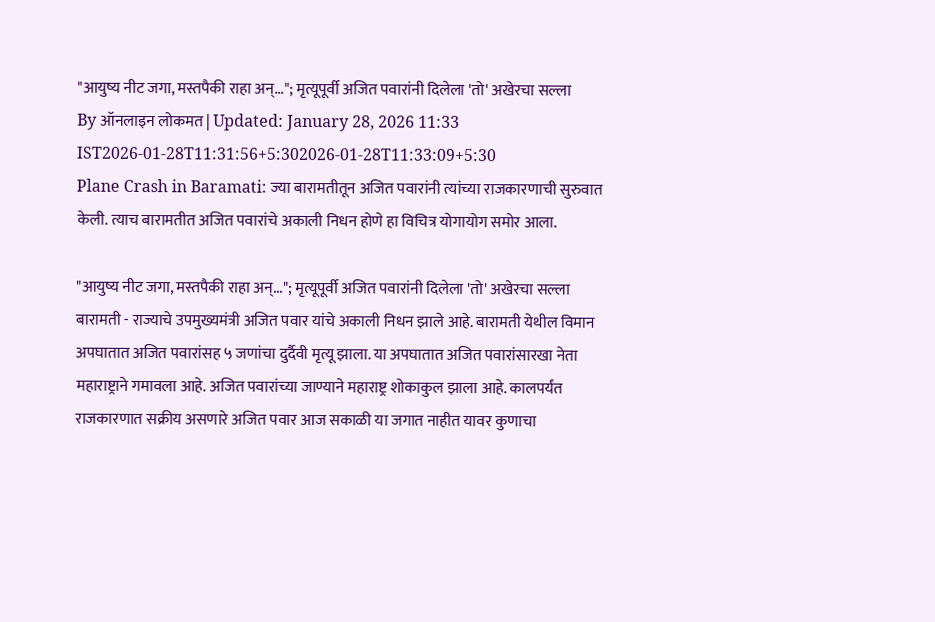"आयुष्य नीट जगा, मस्तपैकी राहा अन्..."; मृत्यूपूर्वी अजित पवारांनी दिलेला 'तो' अखेरचा सल्ला
By ऑनलाइन लोकमत | Updated: January 28, 2026 11:33 IST2026-01-28T11:31:56+5:302026-01-28T11:33:09+5:30
Plane Crash in Baramati: ज्या बारामतीतून अजित पवारांनी त्यांच्या राजकारणाची सुरुवात केली. त्याच बारामतीत अजित पवारांचे अकाली निधन होणे हा विचित्र योगायोग समोर आला.

"आयुष्य नीट जगा, मस्तपैकी राहा अन्..."; मृत्यूपूर्वी अजित पवारांनी दिलेला 'तो' अखेरचा सल्ला
बारामती - राज्याचे उपमुख्यमंत्री अजित पवार यांचे अकाली निधन झाले आहे. बारामती येथील विमान अपघातात अजित पवारांसह ५ जणांचा दुर्दैवी मृत्यू झाला. या अपघातात अजित पवारांसारखा नेता महाराष्ट्राने गमावला आहे. अजित पवारांच्या जाण्याने महाराष्ट्र शोकाकुल झाला आहे. कालपर्यंत राजकारणात सक्रीय असणारे अजित पवार आज सकाळी या जगात नाहीत यावर कुणाचा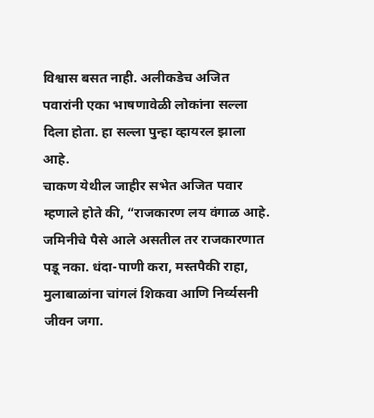विश्वास बसत नाही. अलीकडेच अजित पवारांनी एका भाषणावेळी लोकांना सल्ला दिला होता. हा सल्ला पुन्हा व्हायरल झाला आहे.
चाकण येथील जाहीर सभेत अजित पवार म्हणाले होते की, “राजकारण लय वंगाळ आहे. जमिनीचे पैसे आले असतील तर राजकारणात पडू नका. धंदा-पाणी करा, मस्तपैकी राहा, मुलाबाळांना चांगलं शिकवा आणि निर्व्यसनी जीवन जगा.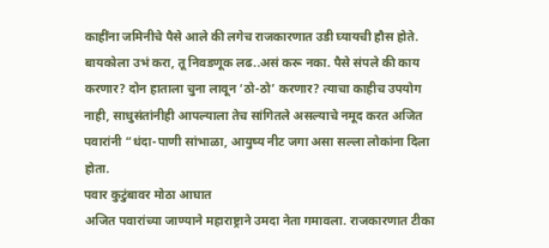काहींना जमिनीचे पैसे आले की लगेच राजकारणात उडी घ्यायची हौस होते. बायकोला उभं करा, तू निवडणूक लढ..असं करू नका. पैसे संपले की काय करणार? दोन हाताला चुना लावून ‘ठो-ठो’ करणार? त्याचा काहीच उपयोग नाही, साधुसंतांनीही आपल्याला तेच सांगितले असल्याचे नमूद करत अजित पवारांनी “धंदा-पाणी सांभाळा, आयुष्य नीट जगा असा सल्ला लोकांना दिला होता.
पवार कुटुंबावर मोठा आघात
अजित पवारांच्या जाण्याने महाराष्ट्राने उमदा नेता गमावला. राजकारणात टीका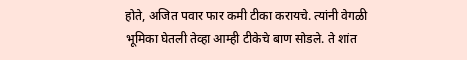होते, अजित पवार फार कमी टीका करायचे. त्यांनी वेगळी भूमिका घेतली तेव्हा आम्ही टीकेचे बाण सोडले. ते शांत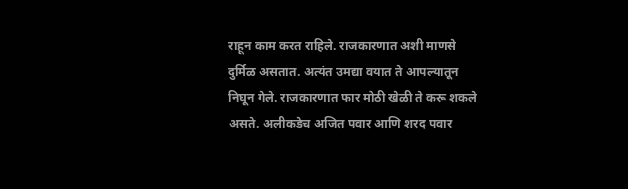राहून काम करत राहिले. राजकारणात अशी माणसे दुर्मिळ असतात. अत्यंत उमद्या वयात ते आपल्यातून निघून गेले. राजकारणात फार मोठी खेळी ते करू शकले असते. अलीकडेच अजित पवार आणि शरद पवार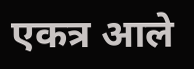एकत्र आले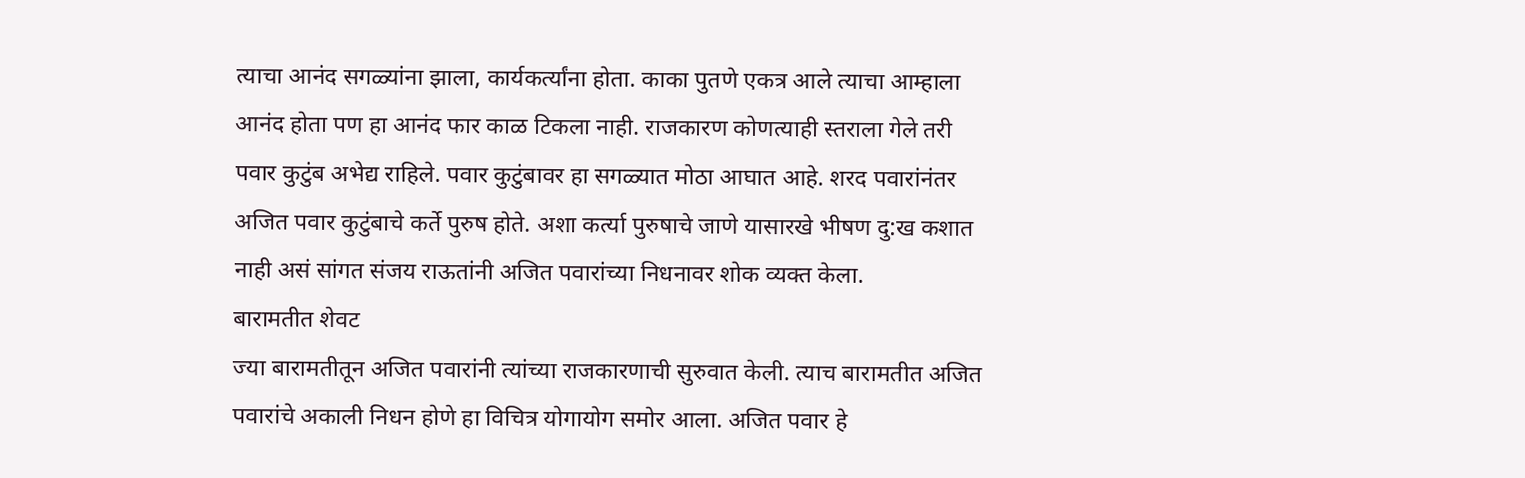त्याचा आनंद सगळ्यांना झाला, कार्यकर्त्यांना होता. काका पुतणे एकत्र आले त्याचा आम्हाला आनंद होता पण हा आनंद फार काळ टिकला नाही. राजकारण कोणत्याही स्तराला गेले तरी पवार कुटुंब अभेद्य राहिले. पवार कुटुंबावर हा सगळ्यात मोठा आघात आहे. शरद पवारांनंतर अजित पवार कुटुंबाचे कर्ते पुरुष होते. अशा कर्त्या पुरुषाचे जाणे यासारखे भीषण दु:ख कशात नाही असं सांगत संजय राऊतांनी अजित पवारांच्या निधनावर शोक व्यक्त केला.
बारामतीत शेवट
ज्या बारामतीतून अजित पवारांनी त्यांच्या राजकारणाची सुरुवात केली. त्याच बारामतीत अजित पवारांचे अकाली निधन होणे हा विचित्र योगायोग समोर आला. अजित पवार हे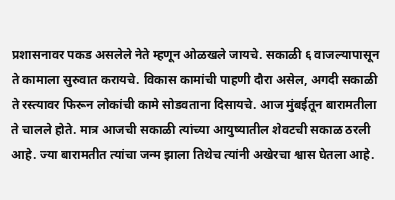प्रशासनावर पकड असलेले नेते म्हणून ओळखले जायचे. सकाळी ६ वाजल्यापासून ते कामाला सुरुवात करायचे. विकास कामांची पाहणी दौरा असेल, अगदी सकाळी ते रस्त्यावर फिरून लोकांची कामे सोडवताना दिसायचे. आज मुंबईतून बारामतीला ते चालले होते. मात्र आजची सकाळी त्यांच्या आयुष्यातील शेवटची सकाळ ठरली आहे. ज्या बारामतीत त्यांचा जन्म झाला तिथेच त्यांनी अखेरचा श्वास घेतला आहे.